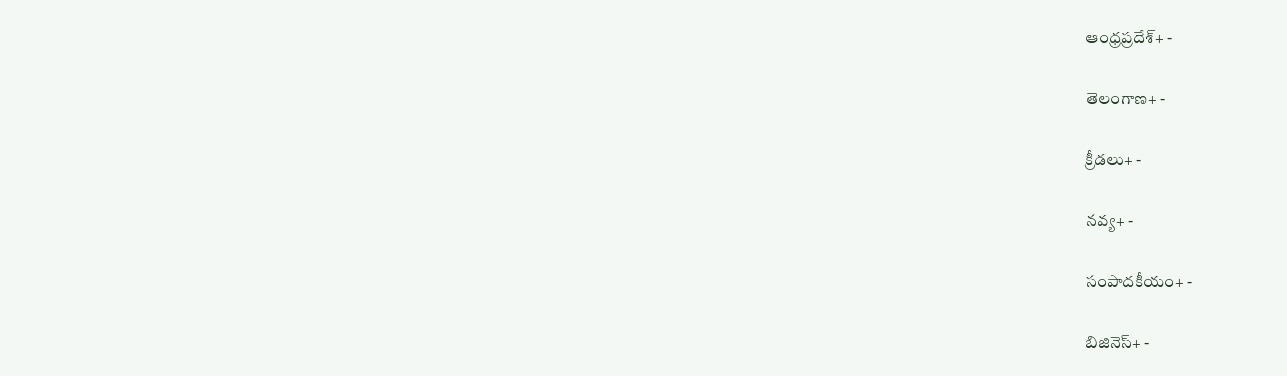ఆంధ్రప్రదేశ్+ -

తెలంగాణ+ -

క్రీడలు+ -

నవ్య+ -

సంపాదకీయం+ -

బిజినెస్+ -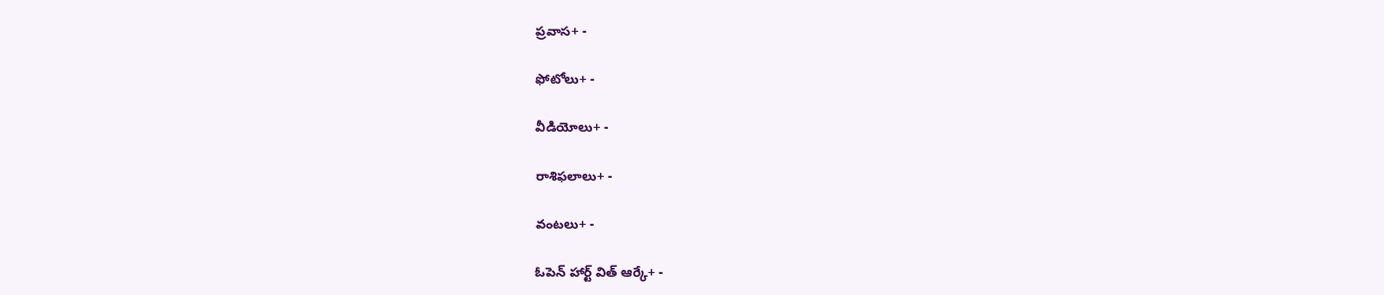ప్రవాస+ -

ఫోటోలు+ -

వీడియోలు+ -

రాశిఫలాలు+ -

వంటలు+ -

ఓపెన్ హార్ట్ విత్ ఆర్కే+ -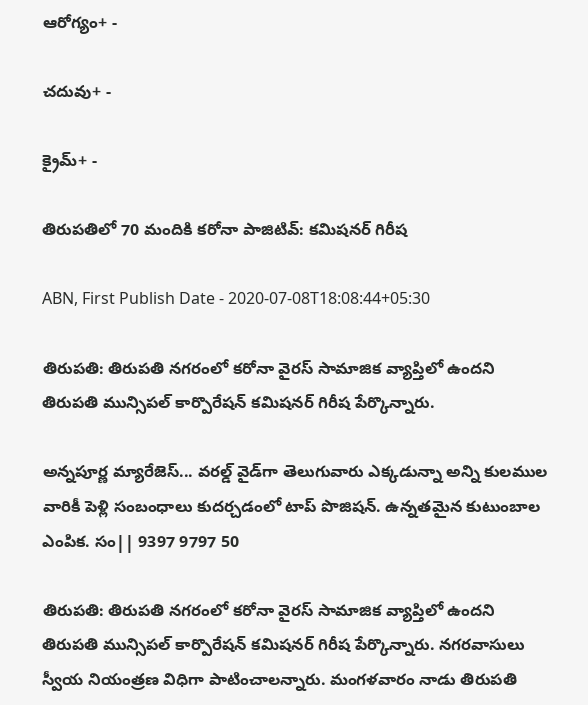ఆరోగ్యం+ -

చదువు+ -

క్రైమ్+ -

తిరుపతిలో 70 మందికి కరోనా పాజిటివ్: కమిషనర్ గిరీష

ABN, First Publish Date - 2020-07-08T18:08:44+05:30

తిరుపతి: తిరుపతి నగరంలో కరోనా వైరస్ సామాజిక వ్యాప్తిలో ఉందని తిరుపతి మున్సిపల్ కార్పొరేషన్ కమిషనర్ గిరీష పేర్కొన్నారు.

అన్నపూర్ణ మ్యారేజెస్... వరల్డ్ వైడ్‌గా తెలుగువారు ఎక్కడున్నా అన్ని కులముల వారికీ పెళ్లి సంబంధాలు కుదర్చడంలో టాప్ పొజిషన్. ఉన్నతమైన కుటుంబాల ఎంపిక. సం|| 9397 9797 50

తిరుపతి: తిరుపతి నగరంలో కరోనా వైరస్ సామాజిక వ్యాప్తిలో ఉందని తిరుపతి మున్సిపల్ కార్పొరేషన్ కమిషనర్ గిరీష పేర్కొన్నారు. నగరవాసులు స్వీయ నియంత్రణ విధిగా పాటించాలన్నారు. మంగళవారం నాడు తిరుపతి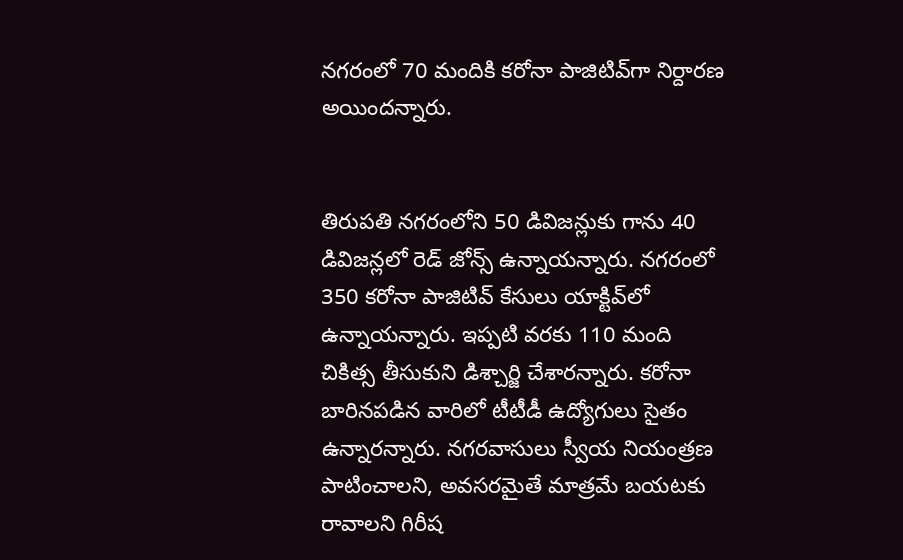నగరంలో 70 మందికి కరోనా పాజిటివ్‌గా నిర్దారణ అయిందన్నారు.


తిరుపతి నగరంలోని 50 డివిజన్లుకు గాను 40 డివిజన్లలో రెడ్‌ జోన్స్ ఉన్నాయన్నారు. నగరంలో 350 కరోనా పాజిటివ్ కేసులు యాక్టివ్‌లో ఉన్నాయన్నారు. ఇప్పటి వరకు 110 మంది చికిత్స తీసుకుని డిశ్చార్జి చేశారన్నారు. కరోనా బారినపడిన వారిలో టీటీడీ ఉద్యోగులు సైతం ఉన్నారన్నారు. నగరవాసులు స్వీయ నియంత్రణ పాటించాలని, అవసరమైతే మాత్రమే బయటకు రావాలని గిరీష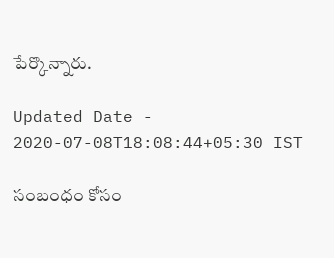పేర్కొన్నారు.

Updated Date - 2020-07-08T18:08:44+05:30 IST

సంబంధం కోసం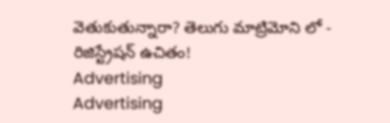వెతుకుతున్నారా? తెలుగు మాట్రిమోని లో - రిజిస్ట్రేషన్ ఉచితం!
Advertising
Advertising